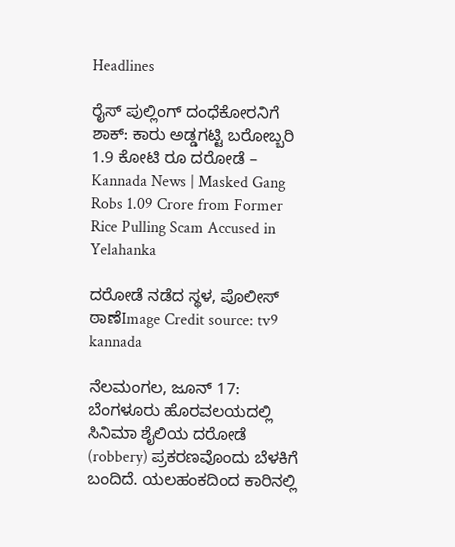Headlines

ರೈಸ್ ಪುಲ್ಲಿಂಗ್ ದಂಧೆಕೋರನಿಗೆ ಶಾಕ್: ಕಾರು ಅಡ್ಡಗಟ್ಟಿ ಬರೋಬ್ಬರಿ 1.9 ಕೋಟಿ ರೂ ದರೋಡೆ – Kannada News | Masked Gang Robs 1.09 Crore from Former Rice Pulling Scam Accused in Yelahanka

ದರೋಡೆ ನಡೆದ ಸ್ಥಳ, ಪೊಲೀಸ್ ಠಾಣೆImage Credit source: tv9 kannada

ನೆಲಮಂಗಲ, ಜೂನ್ 17: ಬೆಂಗಳೂರು ಹೊರವಲಯದಲ್ಲಿ ಸಿನಿಮಾ ಶೈಲಿಯ ದರೋಡೆ (robbery) ಪ್ರಕರಣವೊಂದು ಬೆಳಕಿಗೆ ಬಂದಿದೆ. ಯಲಹಂಕದಿಂದ ಕಾರಿನಲ್ಲಿ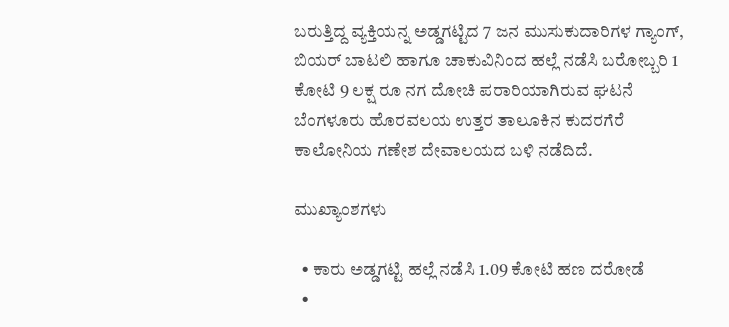ಬರುತ್ತಿದ್ದ ವ್ಯಕ್ತಿಯನ್ನ ಅಡ್ಡಗಟ್ಟಿದ 7 ಜನ ಮುಸುಕುದಾರಿಗಳ ಗ್ಯಾಂಗ್, ಬಿಯರ್ ಬಾಟಲಿ ಹಾಗೂ ಚಾಕುವಿನಿಂದ ಹಲ್ಲೆ ನಡೆಸಿ ಬರೋಬ್ಬರಿ 1 ಕೋಟಿ 9 ಲಕ್ಷ ರೂ ನಗ ದೋಚಿ ಪರಾರಿಯಾಗಿರುವ ಘಟನೆ ಬೆಂಗಳೂರು ಹೊರವಲಯ ಉತ್ತರ ತಾಲೂಕಿನ ಕುದರಗೆರೆ ಕಾಲೋನಿಯ ಗಣೇಶ ದೇವಾಲಯದ ಬಳಿ ನಡೆದಿದೆ.

ಮುಖ್ಯಾಂಶಗಳು

  • ಕಾರು ಅಡ್ಡಗಟ್ಟಿ ಹಲ್ಲೆ ನಡೆಸಿ 1.09 ಕೋಟಿ ಹಣ ದರೋಡೆ
  •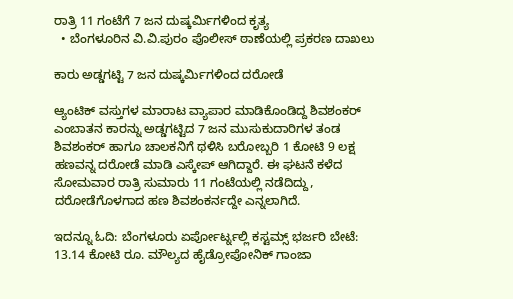ರಾತ್ರಿ 11 ಗಂಟೆಗೆ 7 ಜನ ದುಷ್ಕರ್ಮಿಗಳಿಂದ ಕೃತ್ಯ
  • ಬೆಂಗಳೂರಿನ ವಿ.ವಿ.ಪುರಂ ಪೊಲೀಸ್ ಠಾಣೆಯಲ್ಲಿ ಪ್ರಕರಣ ದಾಖಲು

ಕಾರು ಅಡ್ಡಗಟ್ಟಿ 7 ಜನ ದುಷ್ಕರ್ಮಿಗಳಿಂದ ದರೋಡೆ

ಆ್ಯಂಟಿಕ್ ವಸ್ತುಗಳ ಮಾರಾಟ ವ್ಯಾಪಾರ ಮಾಡಿಕೊಂಡಿದ್ದ ಶಿವಶಂಕರ್ ಎಂಬಾತನ ಕಾರನ್ನು ಅಡ್ಡಗಟ್ಟಿದ 7 ಜನ ಮುಸುಕುದಾರಿಗಳ ತಂಡ ಶಿವಶಂಕರ್ ಹಾಗೂ ಚಾಲಕನಿಗೆ ಥಳಿಸಿ ಬರೋಬ್ಬರಿ 1 ಕೋಟಿ 9 ಲಕ್ಷ ಹಣವನ್ನ ದರೋಡೆ ಮಾಡಿ ಎಸ್ಕೇಪ್ ಆಗಿದ್ದಾರೆ. ಈ ಘಟನೆ ಕಳೆದ ಸೋಮವಾರ ರಾತ್ರಿ ಸುಮಾರು 11 ಗಂಟೆಯಲ್ಲಿ ನಡೆದಿದ್ದು, ದರೋಡೆಗೊಳಗಾದ ಹಣ ಶಿವಶಂಕರ್ನದ್ದೇ ಎನ್ನಲಾಗಿದೆ.

ಇದನ್ನೂ ಓದಿ: ಬೆಂಗಳೂರು ಏರ್ಪೋರ್ಟ್ನಲ್ಲಿ ಕಸ್ಟಮ್ಸ್ ಭರ್ಜರಿ ಬೇಟೆ: 13.14 ಕೋಟಿ ರೂ. ಮೌಲ್ಯದ ಹೈಡ್ರೋಪೋನಿಕ್ ಗಾಂಜಾ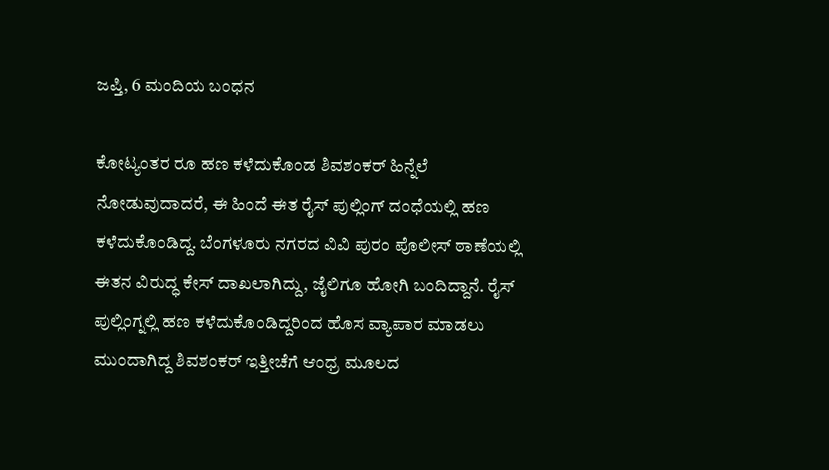ಜಪ್ತಿ, 6 ಮಂದಿಯ ಬಂಧನ

ಕೋಟ್ಯಂತರ ರೂ ಹಣ ಕಳೆದುಕೊಂಡ ಶಿವಶಂಕರ್ ಹಿನ್ನೆಲೆ ನೋಡುವುದಾದರೆ, ಈ ಹಿಂದೆ ಈತ ರೈಸ್ ಪುಲ್ಲಿಂಗ್ ದಂಧೆಯಲ್ಲಿ ಹಣ ಕಳೆದುಕೊಂಡಿದ್ದ. ಬೆಂಗಳೂರು ನಗರದ ವಿವಿ ಪುರಂ ಪೊಲೀಸ್ ಠಾಣೆಯಲ್ಲಿ ಈತನ ವಿರುದ್ಧ ಕೇಸ್ ದಾಖಲಾಗಿದ್ದು, ಜೈಲಿಗೂ ಹೋಗಿ ಬಂದಿದ್ದಾನೆ. ರೈಸ್ ಪುಲ್ಲಿಂಗ್ನಲ್ಲಿ ಹಣ ಕಳೆದುಕೊಂಡಿದ್ದರಿಂದ ಹೊಸ ವ್ಯಾಪಾರ ಮಾಡಲು ಮುಂದಾಗಿದ್ದ ಶಿವಶಂಕರ್ ಇತ್ತೀಚೆಗೆ ಆಂಧ್ರ ಮೂಲದ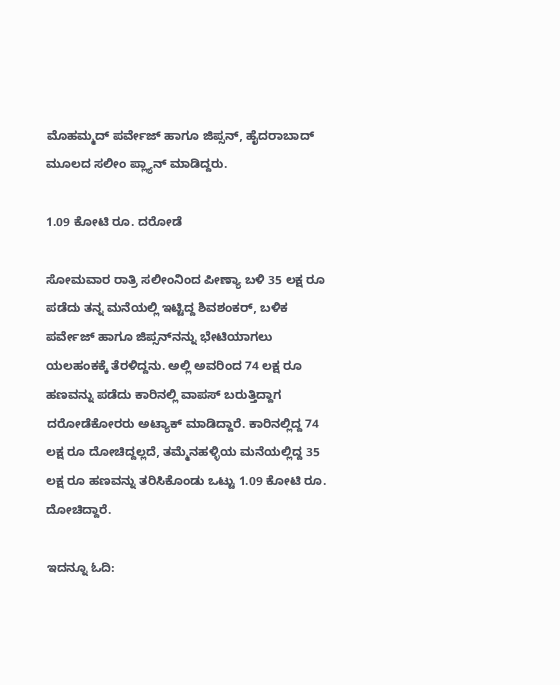ಮೊಹಮ್ಮದ್ ಪರ್ವೇಜ್ ಹಾಗೂ ಜಿಪ್ಸನ್, ಹೈದರಾಬಾದ್ ಮೂಲದ ಸಲೀಂ ಪ್ಲ್ಯಾನ್ ಮಾಡಿದ್ದರು.

1.09 ಕೋಟಿ ರೂ. ದರೋಡೆ

ಸೋಮವಾರ ರಾತ್ರಿ ಸಲೀಂನಿಂದ ಪೀಣ್ಯಾ ಬಳಿ 35 ಲಕ್ಷ ರೂ ಪಡೆದು ತನ್ನ ಮನೆಯಲ್ಲಿ ಇಟ್ಟಿದ್ದ ಶಿವಶಂಕರ್, ಬಳಿಕ ಪರ್ವೇಜ್ ಹಾಗೂ ಜಿಪ್ಸನ್‌ನನ್ನು ಭೇಟಿಯಾಗಲು ಯಲಹಂಕಕ್ಕೆ ತೆರಳಿದ್ದನು. ಅಲ್ಲಿ ಅವರಿಂದ 74 ಲಕ್ಷ ರೂ ಹಣವನ್ನು ಪಡೆದು ಕಾರಿನಲ್ಲಿ ವಾಪಸ್ ಬರುತ್ತಿದ್ದಾಗ ದರೋಡೆಕೋರರು ಅಟ್ಯಾಕ್ ಮಾಡಿದ್ದಾರೆ. ಕಾರಿನಲ್ಲಿದ್ದ 74 ಲಕ್ಷ ರೂ ದೋಚಿದ್ದಲ್ಲದೆ, ತಮ್ಮೆನಹಳ್ಳಿಯ ಮನೆಯಲ್ಲಿದ್ದ 35 ಲಕ್ಷ ರೂ ಹಣವನ್ನು ತರಿಸಿಕೊಂಡು ಒಟ್ಟು 1.09 ಕೋಟಿ ರೂ. ದೋಚಿದ್ದಾರೆ.

ಇದನ್ನೂ ಓದಿ: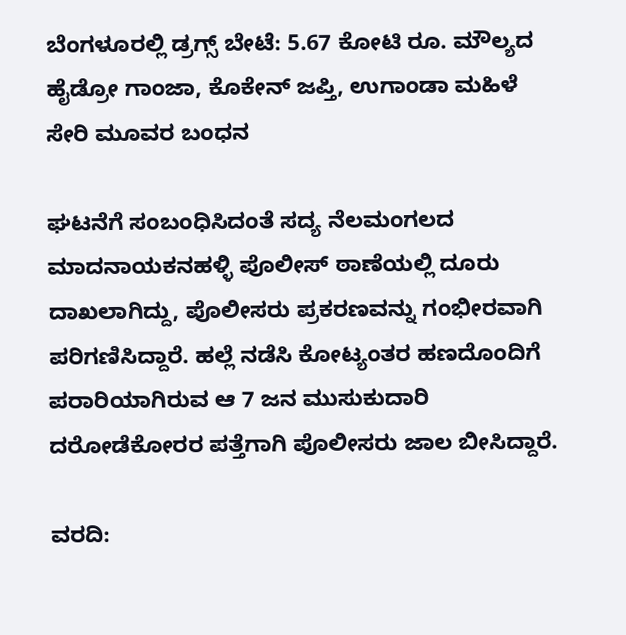ಬೆಂಗಳೂರಲ್ಲಿ ಡ್ರಗ್ಸ್ ಬೇಟೆ: 5.67 ಕೋಟಿ ರೂ. ಮೌಲ್ಯದ ಹೈಡ್ರೋ ಗಾಂಜಾ, ಕೊಕೇನ್ ಜಪ್ತಿ, ಉಗಾಂಡಾ ಮಹಿಳೆ ಸೇರಿ ಮೂವರ ಬಂಧನ

ಘಟನೆಗೆ ಸಂಬಂಧಿಸಿದಂತೆ ಸದ್ಯ ನೆಲಮಂಗಲದ ಮಾದನಾಯಕನಹಳ್ಳಿ ಪೊಲೀಸ್ ಠಾಣೆಯಲ್ಲಿ ದೂರು ದಾಖಲಾಗಿದ್ದು, ಪೊಲೀಸರು ಪ್ರಕರಣವನ್ನು ಗಂಭೀರವಾಗಿ ಪರಿಗಣಿಸಿದ್ದಾರೆ. ಹಲ್ಲೆ ನಡೆಸಿ ಕೋಟ್ಯಂತರ ಹಣದೊಂದಿಗೆ ಪರಾರಿಯಾಗಿರುವ ಆ 7 ಜನ ಮುಸುಕುದಾರಿ ದರೋಡೆಕೋರರ ಪತ್ತೆಗಾಗಿ ಪೊಲೀಸರು ಜಾಲ ಬೀಸಿದ್ದಾರೆ.

ವರದಿ: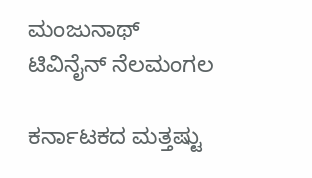ಮಂಜುನಾಥ್ ಟಿವಿನೈನ್ ನೆಲಮಂಗಲ

ಕರ್ನಾಟಕದ ಮತ್ತಷ್ಟು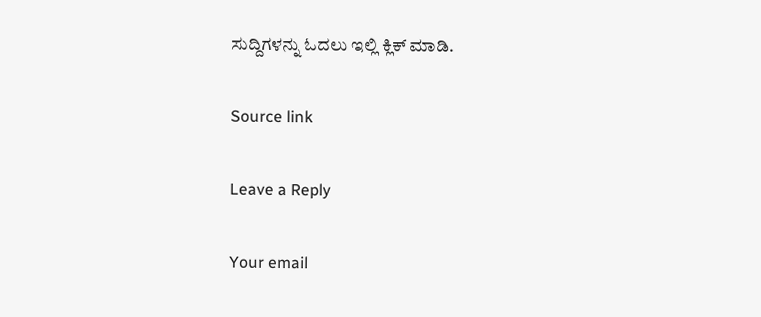ಸುದ್ದಿಗಳನ್ನು ಓದಲು ಇಲ್ಲಿ ಕ್ಲಿಕ್ ಮಾಡಿ.

Source link

Leave a Reply

Your email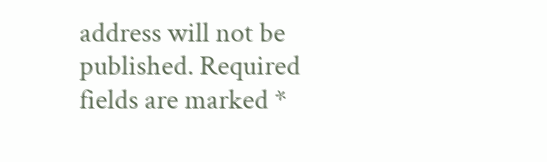address will not be published. Required fields are marked *